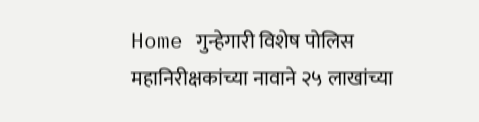Home गुन्हेगारी विशेष पोलिस महानिरीक्षकांच्या नावाने २५ लाखांच्या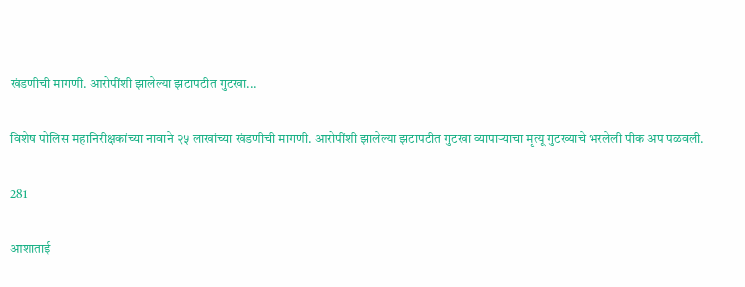खंडणीची मागणी. आरोपींशी झालेल्या झटापटीत गुटखा...

विशेष पोलिस महानिरीक्षकांच्या नावाने २५ लाखांच्या खंडणीची मागणी. आरोपींशी झालेल्या झटापटीत गुटखा व्यापाऱ्याचा मृत्यू गुटख्याचे भरलेली पीक अप पळवली.

281

आशाताई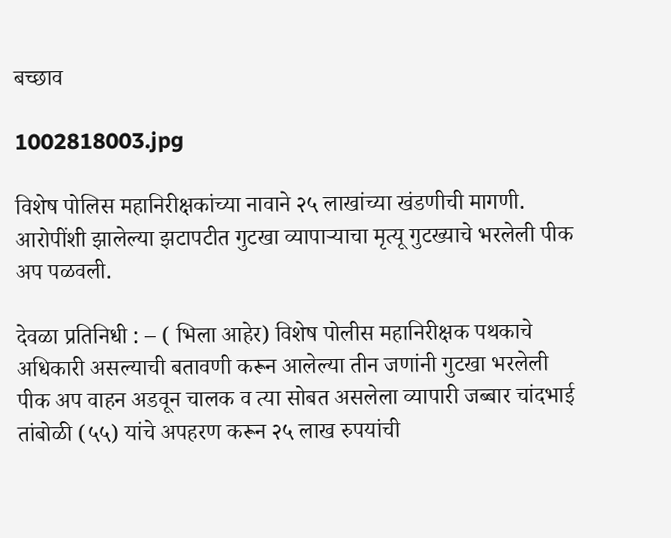बच्छाव

1002818003.jpg

विशेष पोलिस महानिरीक्षकांच्या नावाने २५ लाखांच्या खंडणीची मागणी. आरोपींशी झालेल्या झटापटीत गुटखा व्यापाऱ्याचा मृत्यू गुटख्याचे भरलेली पीक अप पळवली.

देवळा प्रतिनिधी : – ( भिला आहेर) विशेष पोलीस महानिरीक्षक पथकाचे अधिकारी असल्याची बतावणी करून आलेल्या तीन जणांनी गुटखा भरलेली पीक अप वाहन अडवून चालक व त्या सोबत असलेला व्यापारी जब्बार चांदभाई तांबोळी (५५) यांचे अपहरण करून २५ लाख रुपयांची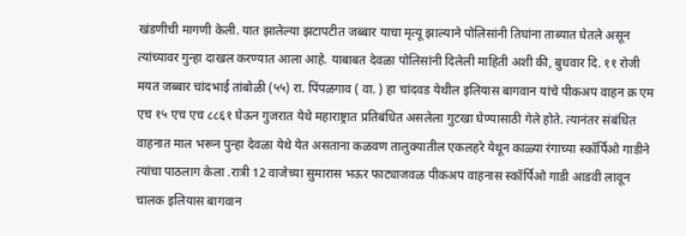खंडणीची मागणी केली. यात झालेल्या झटापटीत जब्बार याचा मृत्यू झाल्याने पोलिसांनी तिघांना ताब्यात घेतले असून त्यांच्यावर गुन्हा दाखल करण्यात आला आहे. याबाबत देवळा पोलिसांनी दिलेली माहिती अशी की, बुधवार दि. ११ रोजी मयत जब्बार चांदभाई तांबोळी (५५) रा. पिंपळगाव ( वा. ) हा चांदवड येथील इलियास बागवान यांचे पीकअप वाहन क्र एम एच १५ एच एच ८८६१ घेऊन गुजरात येथे महाराष्ट्रात प्रतिबंधित असलेला गुटखा घेण्यासाठी गेले होते. त्यानंतर संबंधित वाहनात माल भरून पुन्हा देवळा येथे येत असताना कळवण तालुक्यातील एकलहरे येथून काळ्या रंगाच्या स्कॉर्पिओ गाडीने त्यांचा पाठलाग केला .रात्री 12 वाजेच्या सुमारास भऊर फाट्याजवळ पीकअप वाहनास स्कॉर्पिओ गाडी आडवी लावून चालक इलियास बागवान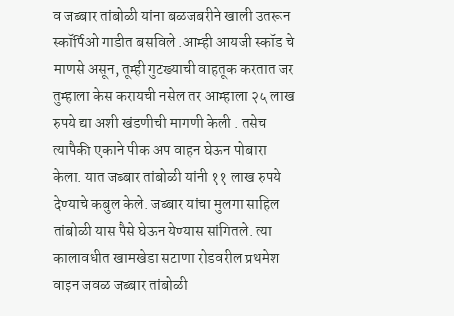व जब्बार तांबोळी यांना बळजबरीने खाली उतरून स्कॉर्पिओ गाडीत बसविले .आम्ही आयजी स्कॉड चे माणसे असून, तूम्ही गुटख्याची वाहतूक करतात जर तुम्हाला केस करायची नसेल तर आम्हाला २५ लाख रुपये द्या अशी खंडणीची मागणी केली . तसेच त्यापैकी एकाने पीक अप वाहन घेऊन पोबारा केला. यात जब्बार तांबोळी यांनी ११ लाख रुपये देण्याचे कबुल केले. जब्बार यांचा मुलगा साहिल तांबोळी यास पैसे घेऊन येण्यास सांगितले. त्या कालावधीत खामखेडा सटाणा रोडवरील प्रथमेश वाइन जवळ जब्बार तांबोळी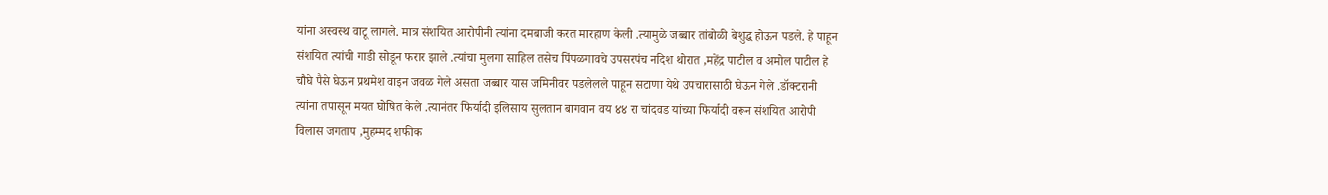यांना अस्वस्थ वाटू लागले. मात्र संशयित आरोपीनी त्यांना दमबाजी करत मारहाण केली .त्यामुळे जब्बार तांबोळी बेशुद्ध होऊन पडले. हे पाहून संशयित त्यांची गाडी सोडून फरार झाले .त्यांचा मुलगा साहिल तसेच पिंपळगावचे उपसरपंच नदिश थोरात ,महेंद्र पाटील व अमोल पाटील हे चौघे पैसे घेऊन प्रथमेश वाइन जवळ गेले असता जब्बार यास जमिनीवर पडलेलले पाहून सटाणा येथे उपचारासाठी घेऊन गेले .डॉक्टरानी त्यांना तपासून मयत घोषित केले .त्यानंतर फिर्यादी इलिसाय सुलतान बागवान वय ४४ रा चांदवड यांच्या फिर्यादी वरून संशयित आरोपी विलास जगताप ,मुहम्मद शफीक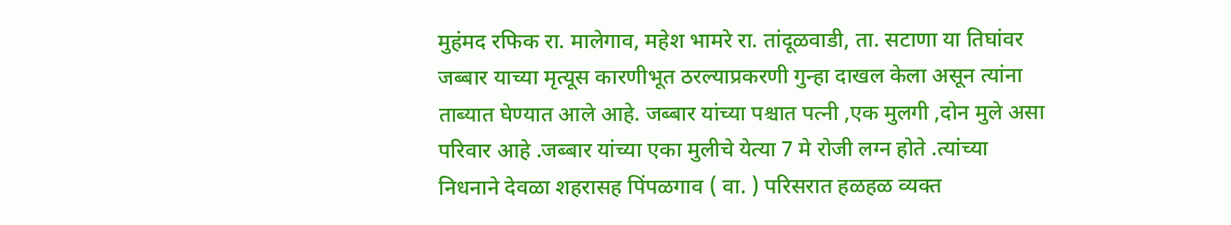मुहंमद रफिक रा. मालेगाव, महेश भामरे रा. तांदूळवाडी, ता. सटाणा या तिघांवर जब्बार याच्या मृत्यूस कारणीभूत ठरल्याप्रकरणी गुन्हा दाखल केला असून त्यांना ताब्यात घेण्यात आले आहे. जब्बार यांच्या पश्चात पत्नी ,एक मुलगी ,दोन मुले असा परिवार आहे .जब्बार यांच्या एका मुलीचे येत्या 7 मे रोजी लग्न होते .त्यांच्या निधनाने देवळा शहरासह पिंपळगाव ( वा. ) परिसरात हळहळ व्यक्त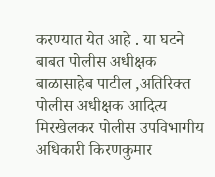करण्यात येत आहे . या घटने बाबत पोलीस अधीक्षक बाळासाहेब पाटील ,अतिरिक्त पोलीस अधीक्षक आदित्य मिरखेलकर पोलीस उपविभागीय अधिकारी किरणकुमार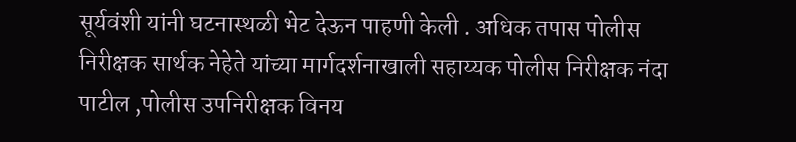सूर्यवंशी यांनी घटनास्थळी भेट देऊन पाहणी केली . अधिक तपास पोलीस निरीक्षक सार्थक नेहेते यांच्या मार्गदर्शनाखाली सहाय्यक पोलीस निरीक्षक नंदा पाटील ,पोलीस उपनिरीक्षक विनय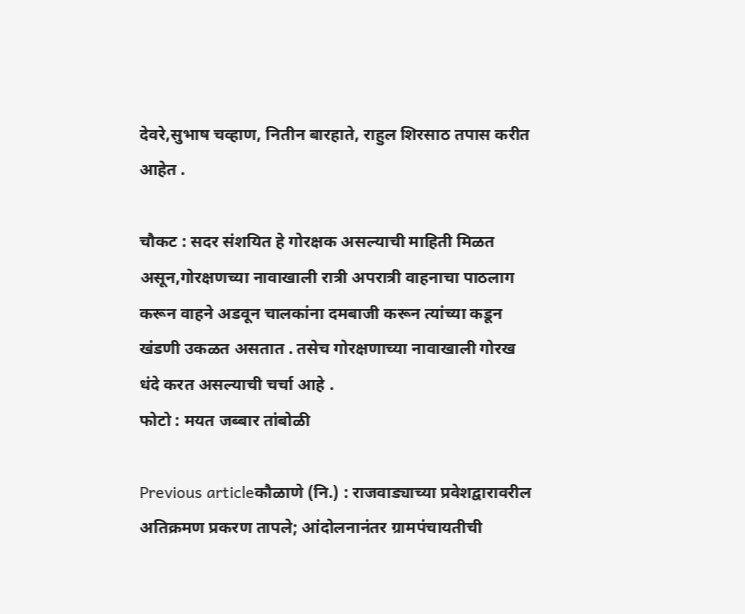देवरे,सुभाष चव्हाण, नितीन बारहाते, राहुल शिरसाठ तपास करीत आहेत .

चौकट : सदर संशयित हे गोरक्षक असल्याची माहिती मिळत असून,गोरक्षणच्या नावाखाली रात्री अपरात्री वाहनाचा पाठलाग करून वाहने अडवून चालकांना दमबाजी करून त्यांच्या कडून खंडणी उकळत असतात . तसेच गोरक्षणाच्या नावाखाली गोरख धंदे करत असल्याची चर्चा आहे .
फोटो : मयत जब्बार तांबोळी

Previous articleकौळाणे (नि.) : राजवाड्याच्या प्रवेशद्वारावरील अतिक्रमण प्रकरण तापले; आंदोलनानंतर ग्रामपंचायतीची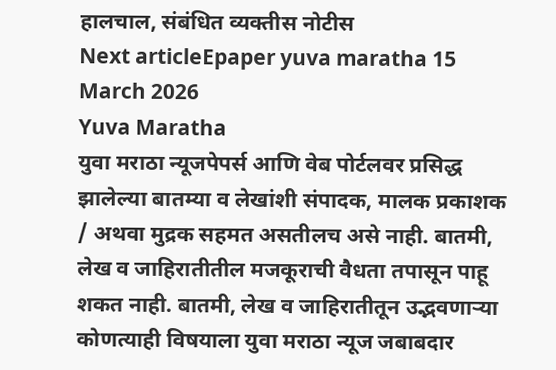हालचाल, संबंधित व्यक्तीस नोटीस
Next articleEpaper yuva maratha 15 March 2026
Yuva Maratha
युवा मराठा न्यूजपेपर्स आणि वेब पोर्टलवर प्रसिद्ध झालेल्या बातम्या व लेखांशी संपादक, मालक प्रकाशक  / अथवा मुद्रक सहमत असतीलच असे नाही. बातमी, लेख व जाहिरातीतील मजकूराची वैधता तपासून पाहू शकत नाही. बातमी, लेख व जाहिरातीतून उद्भवणाऱ्या कोणत्याही विषयाला युवा मराठा न्यूज जबाबदार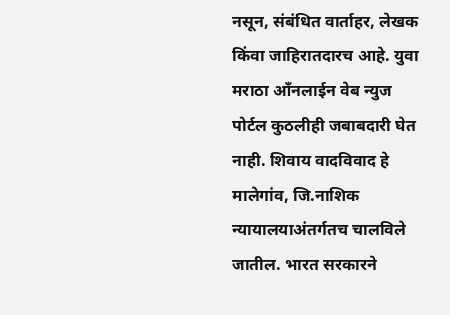नसून, संबंधित वार्ताहर, लेखक किंवा जाहिरातदारच आहे. युवा मराठा आँनलाईन वेब न्युज पोर्टल कुठलीही जबाबदारी घेत नाही. शिवाय वादविवाद हे मालेगांव, जि.नाशिक न्यायालयाअंतर्गतच चालविले जातील. भारत सरकारने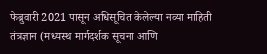फेब्रुवारी 2021 पासून अधिसूचित केलेल्या नव्या माहिती तंत्रज्ञान (मध्यस्थ मार्गदर्शक सूचना आणि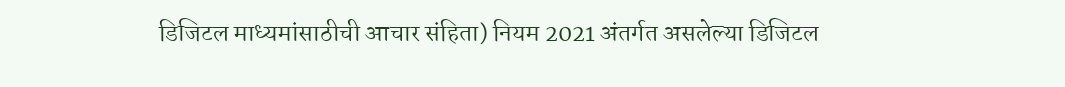डिजिटल माध्यमांसाठीची आचार संहिता) नियम 2021 अंतर्गत असलेल्या डिजिटल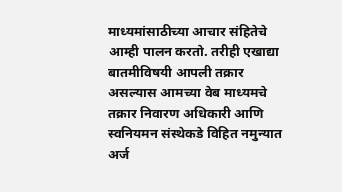माध्यमांसाठीच्या आचार संहितेचे आम्ही पालन करतो. तरीही एखाद्या बातमीविषयी आपली तक्रार असल्यास आमच्या वेब माध्यमचे तक्रार निवारण अधिकारी आणि स्वनियमन संस्थेकडे विहित नमुन्यात अर्ज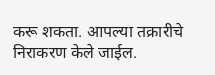करू शकता. आपल्या तक्रारीचे निराकरण केले जाईल.